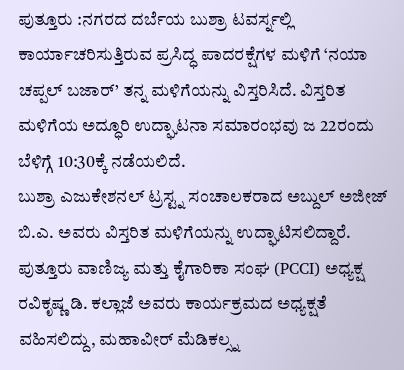ಪುತ್ತೂರು :ನಗರದ ದರ್ಬೆಯ ಬುಶ್ರಾ ಟವರ್ಸ್ನಲ್ಲಿ ಕಾರ್ಯಾಚರಿಸುತ್ತಿರುವ ಪ್ರಸಿದ್ಧ ಪಾದರಕ್ಷೆಗಳ ಮಳಿಗೆ ‘ನಯಾ ಚಪ್ಪಲ್ ಬಜಾರ್’ ತನ್ನ ಮಳಿಗೆಯನ್ನು ವಿಸ್ತರಿಸಿದೆ. ವಿಸ್ತರಿತ ಮಳಿಗೆಯ ಅದ್ಧೂರಿ ಉದ್ಘಾಟನಾ ಸಮಾರಂಭವು ಜ 22ರಂದು ಬೆಳಿಗ್ಗೆ 10:30ಕ್ಕೆ ನಡೆಯಲಿದೆ.
ಬುಶ್ರಾ ಎಜುಕೇಶನಲ್ ಟ್ರಸ್ಟ್ನ ಸಂಚಾಲಕರಾದ ಅಬ್ದುಲ್ ಅಜೀಜ್ ಬಿ.ಎ. ಅವರು ವಿಸ್ತರಿತ ಮಳಿಗೆಯನ್ನು ಉದ್ಘಾಟಿಸಲಿದ್ದಾರೆ. ಪುತ್ತೂರು ವಾಣಿಜ್ಯ ಮತ್ತು ಕೈಗಾರಿಕಾ ಸಂಘ (PCCI) ಅಧ್ಯಕ್ಷ ರವಿಕೃಷ್ಣ ಡಿ. ಕಲ್ಲಾಜೆ ಅವರು ಕಾರ್ಯಕ್ರಮದ ಅಧ್ಯಕ್ಷತೆ ವಹಿಸಲಿದ್ದು, ಮಹಾವೀರ್ ಮೆಡಿಕಲ್ಸ್ನ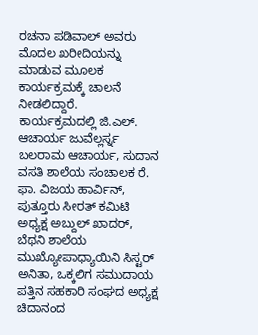ರಚನಾ ಪಡಿವಾಲ್ ಅವರು ಮೊದಲ ಖರೀದಿಯನ್ನು ಮಾಡುವ ಮೂಲಕ ಕಾರ್ಯಕ್ರಮಕ್ಕೆ ಚಾಲನೆ ನೀಡಲಿದ್ದಾರೆ.
ಕಾರ್ಯಕ್ರಮದಲ್ಲಿ ಜಿ.ಎಲ್. ಆಚಾರ್ಯ ಜುವೆಲ್ಲರ್ಸ್ನ ಬಲರಾಮ ಆಚಾರ್ಯ, ಸುದಾನ ವಸತಿ ಶಾಲೆಯ ಸಂಚಾಲಕ ರೆ. ಫಾ. ವಿಜಯ ಹಾರ್ವಿನ್, ಪುತ್ತೂರು ಸೀರತ್ ಕಮಿಟಿ ಅಧ್ಯಕ್ಷ ಅಬ್ದುಲ್ ಖಾದರ್, ಬೆಥನಿ ಶಾಲೆಯ ಮುಖ್ಯೋಪಾಧ್ಯಾಯಿನಿ ಸಿಸ್ಟರ್ ಅನಿತಾ, ಒಕ್ಕಲಿಗ ಸಮುದಾಯ ಪತ್ತಿನ ಸಹಕಾರಿ ಸಂಘದ ಅಧ್ಯಕ್ಷ ಚಿದಾನಂದ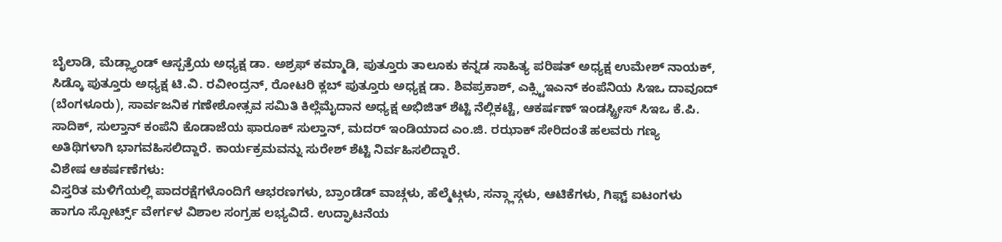ಬೈಲಾಡಿ, ಮೆಡ್ಲ್ಯಾಂಡ್ ಆಸ್ಪತ್ರೆಯ ಅಧ್ಯಕ್ಷ ಡಾ. ಅಶ್ರಫ್ ಕಮ್ಮಾಡಿ, ಪುತ್ತೂರು ತಾಲೂಕು ಕನ್ನಡ ಸಾಹಿತ್ಯ ಪರಿಷತ್ ಅಧ್ಯಕ್ಷ ಉಮೇಶ್ ನಾಯಕ್, ಸಿಡ್ಕೊ ಪುತ್ತೂರು ಅಧ್ಯಕ್ಷ ಟಿ.ವಿ. ರವೀಂದ್ರನ್, ರೋಟರಿ ಕ್ಲಬ್ ಪುತ್ತೂರು ಅಧ್ಯಕ್ಷ ಡಾ. ಶಿವಪ್ರಕಾಶ್, ಎಕ್ಸ್ಟಿಇಎನ್ ಕಂಪೆನಿಯ ಸಿಇಒ ದಾವೂದ್ (ಬೆಂಗಳೂರು), ಸಾರ್ವಜನಿಕ ಗಣೇಶೋತ್ಸವ ಸಮಿತಿ ಕಿಲ್ಲೆಮೈದಾನ ಅಧ್ಯಕ್ಷ ಅಭಿಜಿತ್ ಶೆಟ್ಟಿ ನೆಲ್ಲಿಕಟ್ಟೆ, ಆಕರ್ಷಣ್ ಇಂಡಸ್ಟ್ರೀಸ್ ಸಿಇಒ ಕೆ.ಪಿ. ಸಾದಿಕ್, ಸುಲ್ತಾನ್ ಕಂಪೆನಿ ಕೊಡಾಜೆಯ ಫಾರೂಕ್ ಸುಲ್ತಾನ್, ಮದರ್ ಇಂಡಿಯಾದ ಎಂ.ಜಿ. ರಝಾಕ್ ಸೇರಿದಂತೆ ಹಲವರು ಗಣ್ಯ ಅತಿಥಿಗಳಾಗಿ ಭಾಗವಹಿಸಲಿದ್ದಾರೆ. ಕಾರ್ಯಕ್ರಮವನ್ನು ಸುರೇಶ್ ಶೆಟ್ಟಿ ನಿರ್ವಹಿಸಲಿದ್ದಾರೆ.
ವಿಶೇಷ ಆಕರ್ಷಣೆಗಳು:
ವಿಸ್ತರಿತ ಮಳಿಗೆಯಲ್ಲಿ ಪಾದರಕ್ಷೆಗಳೊಂದಿಗೆ ಆಭರಣಗಳು, ಬ್ರಾಂಡೆಡ್ ವಾಚ್ಗಳು, ಹೆಲ್ಮೆಟ್ಗಳು, ಸನ್ಗ್ಲಾಸ್ಗಳು, ಆಟಿಕೆಗಳು, ಗಿಫ್ಟ್ ಐಟಂಗಳು ಹಾಗೂ ಸ್ಪೋರ್ಟ್ಸ್ ವೇರ್ಗಳ ವಿಶಾಲ ಸಂಗ್ರಹ ಲಭ್ಯವಿದೆ. ಉದ್ಘಾಟನೆಯ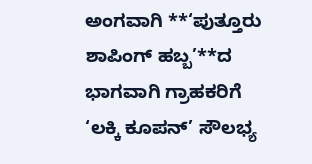ಅಂಗವಾಗಿ **‘ಪುತ್ತೂರು ಶಾಪಿಂಗ್ ಹಬ್ಬ’**ದ ಭಾಗವಾಗಿ ಗ್ರಾಹಕರಿಗೆ ‘ಲಕ್ಕಿ ಕೂಪನ್’ ಸೌಲಭ್ಯ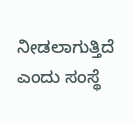ನೀಡಲಾಗುತ್ತಿದೆ ಎಂದು ಸಂಸ್ಥೆ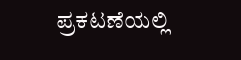ಪ್ರಕಟಣೆಯಲ್ಲಿ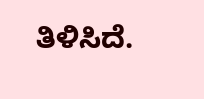ತಿಳಿಸಿದೆ.